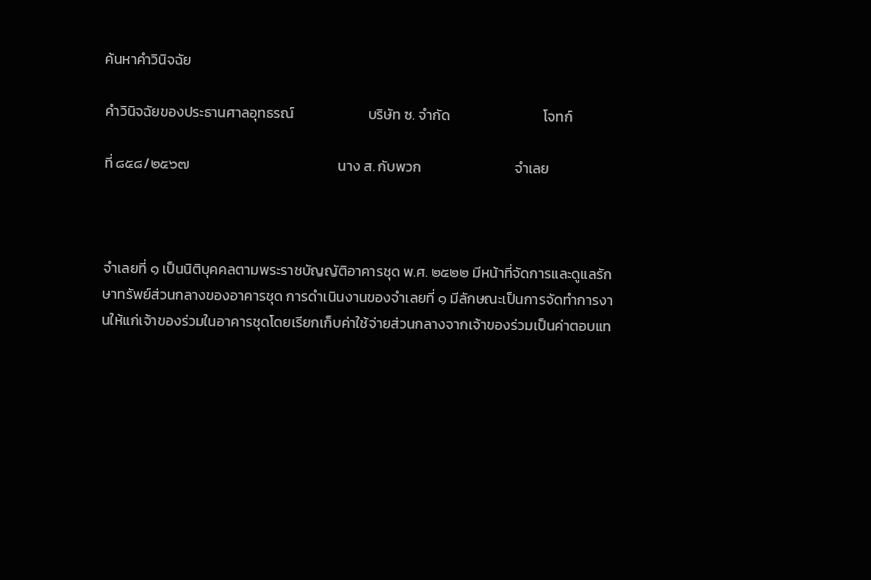ค้นหาคำวินิจฉัย

คำวินิจฉัยของประธานศาลอุทธรณ์                       บริษัท ซ. จำกัด                             โจทก์

ที่ ๘๕๘/๒๕๖๗                                              นาง ส. กับพวก                             จำเลย



จำเลยที่ ๑ เป็นนิติบุคคลตามพระราชบัญญัติอาคารชุด พ.ศ. ๒๕๒๒ มีหน้าที่จัดการและดูแลรักษาทรัพย์ส่วนกลางของอาคารชุด การดำเนินงานของจำเลยที่ ๑ มีลักษณะเป็นการจัดทำการงานให้แก่เจ้าของร่วมในอาคารชุดโดยเรียกเก็บค่าใช้จ่ายส่วนกลางจากเจ้าของร่วมเป็นค่าตอบแท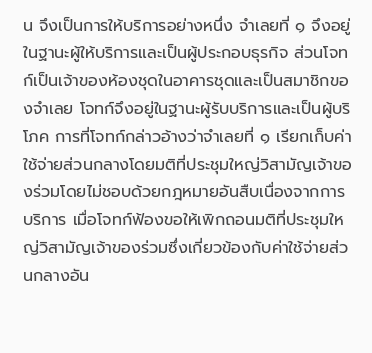น จึงเป็นการให้บริการอย่างหนึ่ง จำเลยที่ ๑ จึงอยู่ในฐานะผู้ให้บริการและเป็นผู้ประกอบธุรกิจ ส่วนโจทก์เป็นเจ้าของห้องชุดในอาคารชุดและเป็นสมาชิกของจำเลย โจทก์จึงอยู่ในฐานะผู้รับบริการและเป็นผู้บริโภค การที่โจทก์กล่าวอ้างว่าจำเลยที่ ๑ เรียกเก็บค่าใช้จ่ายส่วนกลางโดยมติที่ประชุมใหญ่วิสามัญเจ้าของร่วมโดยไม่ชอบด้วยกฎหมายอันสืบเนื่องจากการบริการ เมื่อโจทก์ฟ้องขอให้เพิกถอนมติที่ประชุมใหญ่วิสามัญเจ้าของร่วมซึ่งเกี่ยวข้องกับค่าใช้จ่ายส่วนกลางอัน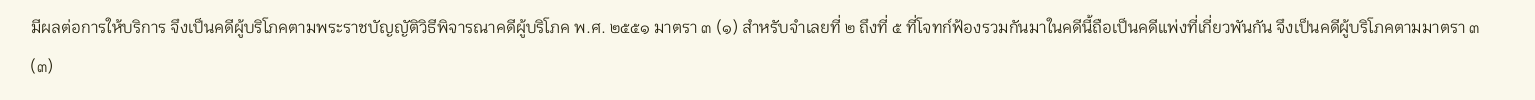มีผลต่อการให้บริการ จึงเป็นคดีผู้บริโภคตามพระราชบัญญัติวิธีพิจารณาคดีผู้บริโภค พ.ศ. ๒๕๕๑ มาตรา ๓ (๑) สำหรับจำเลยที่ ๒ ถึงที่ ๕ ที่โจทก์ฟ้องรวมกันมาในคดีนี้ถือเป็นคดีแพ่งที่เกี่ยวพันกัน จึงเป็นคดีผู้บริโภคตามมาตรา ๓ (๓)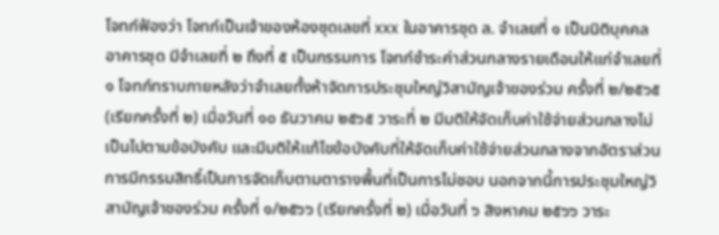โจทก์ฟ้องว่า โจทก์เป็นเจ้าของห้องชุดเลขที่ xxx ในอาคารชุด ล. จำเลยที่ ๑ เป็นนิติบุคคลอาคารชุด มีจำเลยที่ ๒ ถึงที่ ๕ เป็นกรรมการ โจทก์ชำระค่าส่วนกลางรายเดือนให้แก่จำเลยที่ ๑ โจทก์ทราบภายหลังว่าจำเลยทั้งห้าจัดการประชุมใหญ่วิสามัญเจ้าของร่วม ครั้งที่ ๒/๒๕๖๕ (เรียกครั้งที่ ๒) เมื่อวันที่ ๑๐ ธันวาคม ๒๕๖๕ วาระที่ ๒ มีมติให้จัดเก็บค่าใช้จ่ายส่วนกลางไม่เป็นไปตามข้อบังคับ และมีมติให้แก้ไขข้อบังคับที่ให้จัดเก็บค่าใช้จ่ายส่วนกลางจากอัตราส่วนการมีกรรมสิทธิ์เป็นการจัดเก็บตามตารางพื้นที่เป็นการไม่ชอบ นอกจากนี้การประชุมใหญ่วิสามัญเจ้าของร่วม ครั้งที่ ๑/๒๕๖๖ (เรียกครั้งที่ ๒) เมื่อวันที่ ๖ สิงหาคม ๒๕๖๖ วาระ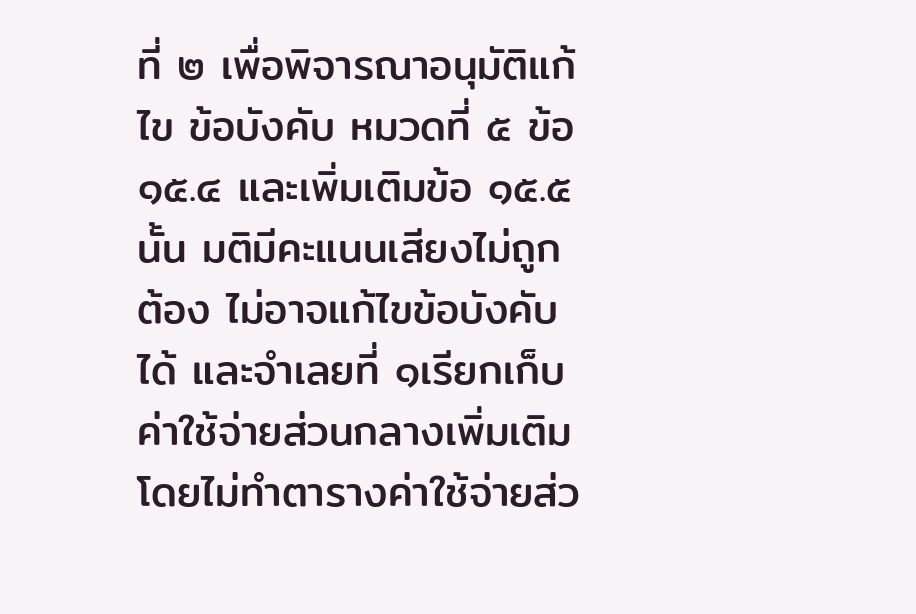ที่ ๒ เพื่อพิจารณาอนุมัติแก้ไข ข้อบังคับ หมวดที่ ๕ ข้อ ๑๕.๔ และเพิ่มเติมข้อ ๑๕.๕ นั้น มติมีคะแนนเสียงไม่ถูกต้อง ไม่อาจแก้ไขข้อบังคับได้ และจำเลยที่ ๑เรียกเก็บค่าใช้จ่ายส่วนกลางเพิ่มเติมโดยไม่ทำตารางค่าใช้จ่ายส่ว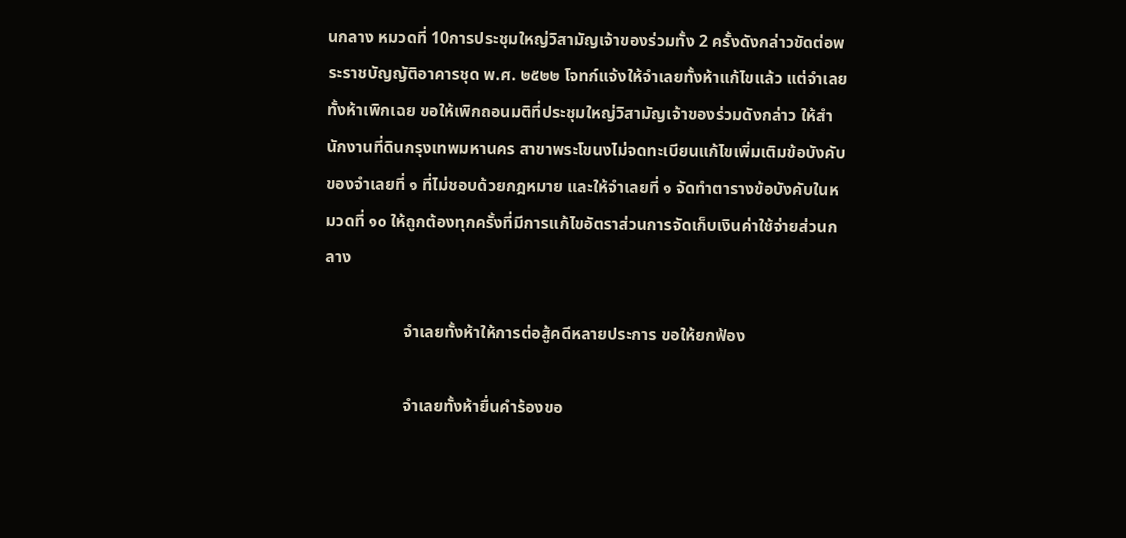นกลาง หมวดที่ 10การประชุมใหญ่วิสามัญเจ้าของร่วมทั้ง 2 ครั้งดังกล่าวขัดต่อพระราชบัญญัติอาคารชุด พ.ศ. ๒๕๒๒ โจทก์แจ้งให้จำเลยทั้งห้าแก้ไขแล้ว แต่จำเลยทั้งห้าเพิกเฉย ขอให้เพิกถอนมติที่ประชุมใหญ่วิสามัญเจ้าของร่วมดังกล่าว ให้สำนักงานที่ดินกรุงเทพมหานคร สาขาพระโขนงไม่จดทะเบียนแก้ไขเพิ่มเติมข้อบังคับของจำเลยที่ ๑ ที่ไม่ชอบด้วยกฎหมาย และให้จำเลยที่ ๑ จัดทำตารางข้อบังคับในหมวดที่ ๑๐ ให้ถูกต้องทุกครั้งที่มีการแก้ไขอัตราส่วนการจัดเก็บเงินค่าใช้จ่ายส่วนกลาง

                   จำเลยทั้งห้าให้การต่อสู้คดีหลายประการ ขอให้ยกฟ้อง

                   จำเลยทั้งห้ายื่นคำร้องขอ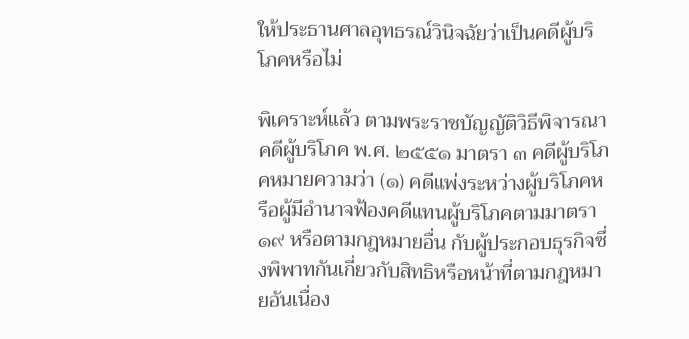ให้ประธานศาลอุทธรณ์วินิจฉัยว่าเป็นคดีผู้บริโภคหรือไม่

พิเคราะห์แล้ว ตามพระราชบัญญัติวิธีพิจารณาคดีผู้บริโภค พ.ศ. ๒๕๕๑ มาตรา ๓ คดีผู้บริโภคหมายความว่า (๑) คดีแพ่งระหว่างผู้บริโภคหรือผู้มีอำนาจฟ้องคดีแทนผู้บริโภคตามมาตรา ๑๙ หรือตามกฎหมายอื่น กับผู้ประกอบธุรกิจซึ่งพิพาทกันเกี่ยวกับสิทธิหรือหน้าที่ตามกฎหมายอันเนื่อง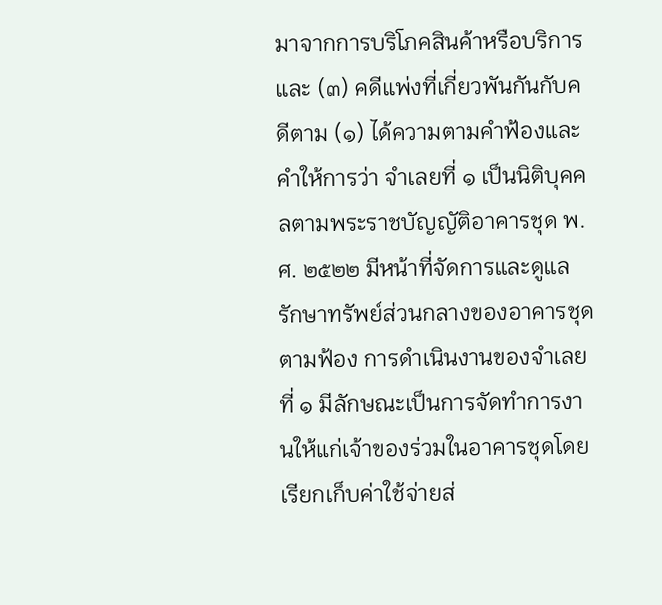มาจากการบริโภคสินค้าหรือบริการ และ (๓) คดีแพ่งที่เกี่ยวพันกันกับคดีตาม (๑) ได้ความตามคำฟ้องและคำให้การว่า จำเลยที่ ๑ เป็นนิติบุคคลตามพระราชบัญญัติอาคารชุด พ.ศ. ๒๕๒๒ มีหน้าที่จัดการและดูแลรักษาทรัพย์ส่วนกลางของอาคารชุดตามฟ้อง การดำเนินงานของจำเลยที่ ๑ มีลักษณะเป็นการจัดทำการงานให้แก่เจ้าของร่วมในอาคารชุดโดยเรียกเก็บค่าใช้จ่ายส่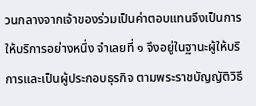วนกลางจากเจ้าของร่วมเป็นค่าตอบแทนจึงเป็นการให้บริการอย่างหนึ่ง จำเลยที่ ๑ จึงอยู่ในฐานะผู้ให้บริการและเป็นผู้ประกอบธุรกิจ ตามพระราชบัญญัติวิธี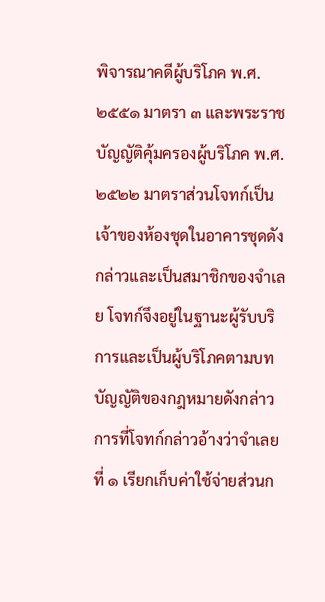พิจารณาคดีผู้บริโภค พ.ศ. ๒๕๕๑ มาตรา ๓ และพระราชบัญญัติคุ้มครองผู้บริโภค พ.ศ. ๒๕๒๒ มาตราส่วนโจทก์เป็นเจ้าของห้องชุดในอาคารชุดดังกล่าวและเป็นสมาชิกของจำเลย โจทก์จึงอยู่ในฐานะผู้รับบริการและเป็นผู้บริโภคตามบทบัญญัติของกฎหมายดังกล่าว การที่โจทก์กล่าวอ้างว่าจำเลยที่ ๑ เรียกเก็บค่าใช้จ่ายส่วนก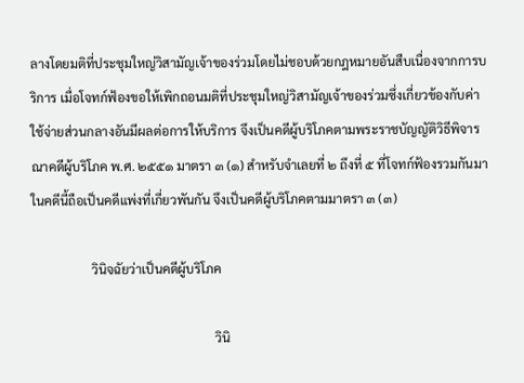ลางโดยมติที่ประชุมใหญ่วิสามัญเจ้าของร่วมโดยไม่ชอบด้วยกฎหมายอันสืบเนื่องจากการบริการ เมื่อโจทก์ฟ้องขอให้เพิกถอนมติที่ประชุมใหญ่วิสามัญเจ้าของร่วมซึ่งเกี่ยวข้องกับค่าใช้จ่ายส่วนกลางอันมีผลต่อการให้บริการ จึงเป็นคดีผู้บริโภคตามพระราชบัญญัติวิธีพิจารณาคดีผู้บริโภค พ.ศ. ๒๕๕๑ มาตรา ๓ (๑) สำหรับจำเลยที่ ๒ ถึงที่ ๕ ที่โจทก์ฟ้องรวมกันมาในคดีนี้ถือเป็นคดีแพ่งที่เกี่ยวพันกัน จึงเป็นคดีผู้บริโภคตามมาตรา ๓ (๓)

                   วินิจฉัยว่าเป็นคดีผู้บริโภค

                                                          วินิ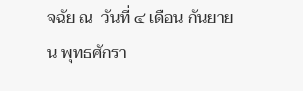จฉัย ณ  วันที่ ๔ เดือน กันยายน พุทธศักรา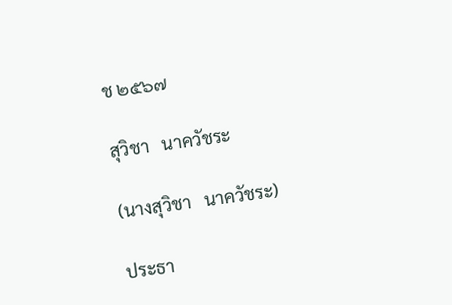ช ๒๕๖๗

สุวิชา   นาควัชระ

(นางสุวิชา   นาควัชระ)

ประธา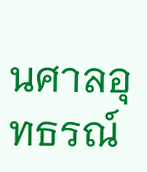นศาลอุทธรณ์